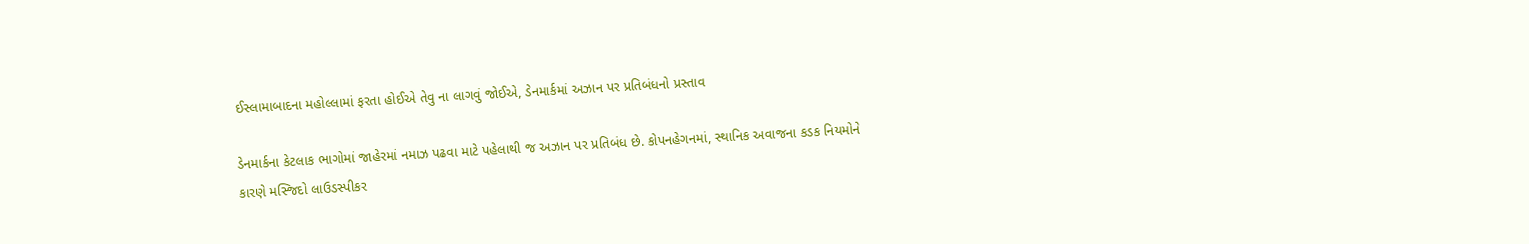ઈસ્લામાબાદના મહોલ્લામાં ફરતા હોઈએ તેવુ ના લાગવું જોઈએ, ડેનમાર્કમાં અઝાન પર પ્રતિબંધનો પ્રસ્તાવ

ડેનમાર્કના કેટલાક ભાગોમાં જાહેરમાં નમાઝ પઢવા માટે પહેલાથી જ અઝાન પર પ્રતિબંધ છે. કોપનહેગનમાં, સ્થાનિક અવાજના કડક નિયમોને કારણે મસ્જિદો લાઉડસ્પીકર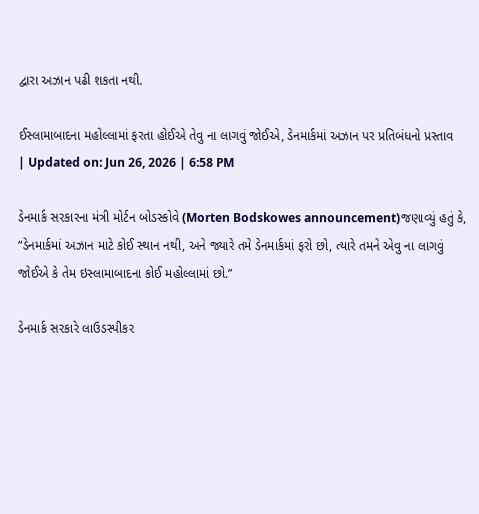દ્વારા અઝાન પઢી શકતા નથી.

ઈસ્લામાબાદના મહોલ્લામાં ફરતા હોઈએ તેવુ ના લાગવું જોઈએ, ડેનમાર્કમાં અઝાન પર પ્રતિબંધનો પ્રસ્તાવ
| Updated on: Jun 26, 2026 | 6:58 PM

ડેનમાર્ક સરકારના મંત્રી મોર્ટન બોડસ્કોવે (Morten Bodskowes announcement)જણાવ્યું હતું કે, “ડેનમાર્કમાં અઝાન માટે કોઈ સ્થાન નથી, અને જ્યારે તમે ડેનમાર્કમાં ફરો છો, ત્યારે તમને એવુ ના લાગવું જોઈએ કે તેમ ઇસ્લામાબાદના કોઈ મહોલ્લામાં છો.”

ડેનમાર્ક સરકારે લાઉડસ્પીકર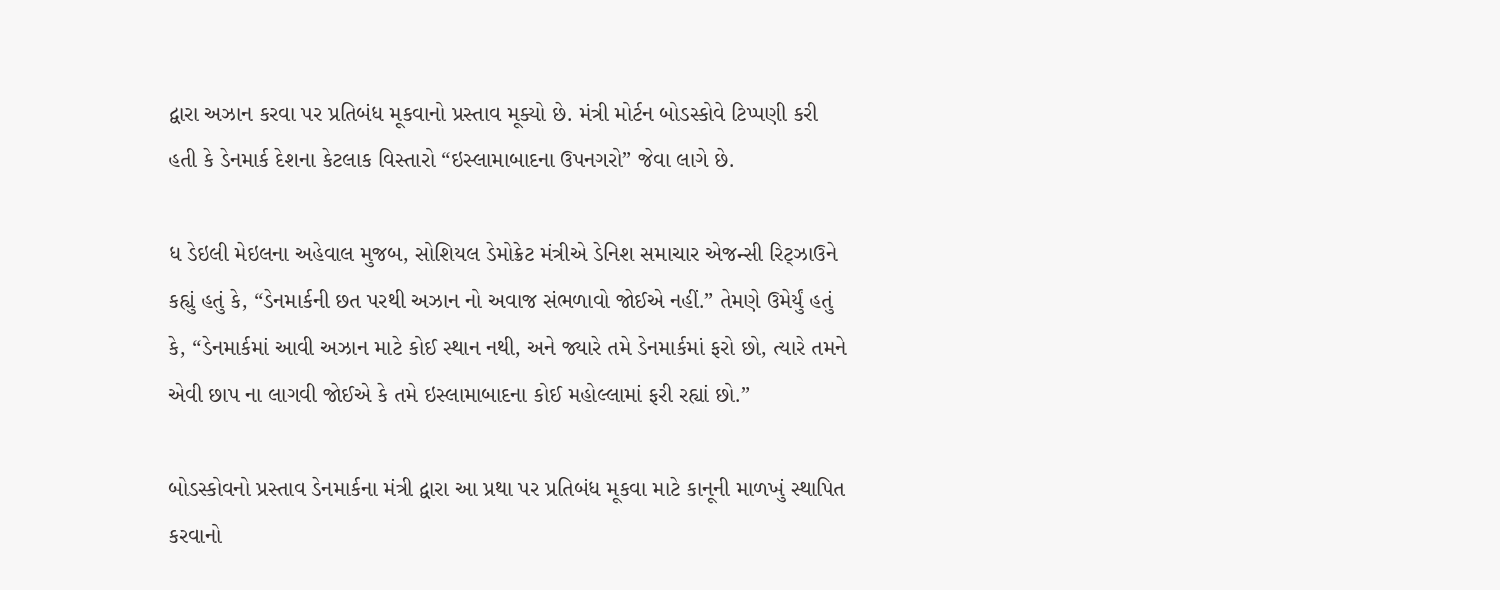દ્વારા અઝાન કરવા પર પ્રતિબંધ મૂકવાનો પ્રસ્તાવ મૂક્યો છે. મંત્રી મોર્ટન બોડસ્કોવે ટિપ્પણી કરી હતી કે ડેનમાર્ક દેશના કેટલાક વિસ્તારો “ઇસ્લામાબાદના ઉપનગરો” જેવા લાગે છે.

ધ ડેઇલી મેઇલના અહેવાલ મુજબ, સોશિયલ ડેમોક્રેટ મંત્રીએ ડેનિશ સમાચાર એજન્સી રિટ્ઝાઉને કહ્યું હતું કે, “ડેનમાર્કની છત પરથી અઝાન નો અવાજ સંભળાવો જોઈએ નહીં.” તેમણે ઉમેર્યું હતું કે, “ડેનમાર્કમાં આવી અઝાન માટે કોઈ સ્થાન નથી, અને જ્યારે તમે ડેનમાર્કમાં ફરો છો, ત્યારે તમને એવી છાપ ના લાગવી જોઈએ કે તમે ઇસ્લામાબાદના કોઈ મહોલ્લામાં ફરી રહ્યાં છો.”

બોડસ્કોવનો પ્રસ્તાવ ડેનમાર્કના મંત્રી દ્વારા આ પ્રથા પર પ્રતિબંધ મૂકવા માટે કાનૂની માળખું સ્થાપિત કરવાનો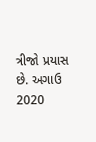ત્રીજો પ્રયાસ છે. અગાઉ 2020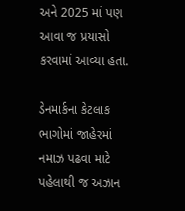અને 2025 માં પણ આવા જ પ્રયાસો કરવામાં આવ્યા હતા.

ડેનમાર્કના કેટલાક ભાગોમાં જાહેરમાં નમાઝ પઢવા માટે પહેલાથી જ અઝાન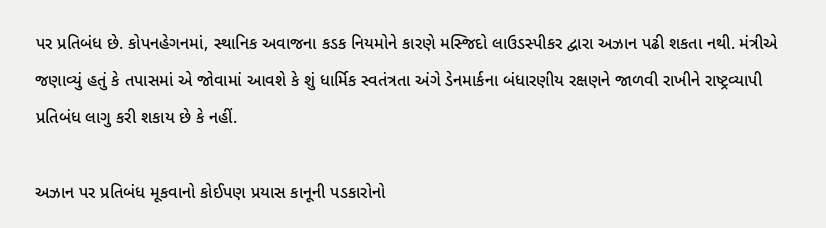પર પ્રતિબંધ છે. કોપનહેગનમાં, સ્થાનિક અવાજના કડક નિયમોને કારણે મસ્જિદો લાઉડસ્પીકર દ્વારા અઝાન પઢી શકતા નથી. મંત્રીએ જણાવ્યું હતું કે તપાસમાં એ જોવામાં આવશે કે શું ધાર્મિક સ્વતંત્રતા અંગે ડેનમાર્કના બંધારણીય રક્ષણને જાળવી રાખીને રાષ્ટ્રવ્યાપી પ્રતિબંધ લાગુ કરી શકાય છે કે નહીં.

અઝાન પર પ્રતિબંધ મૂકવાનો કોઈપણ પ્રયાસ કાનૂની પડકારોનો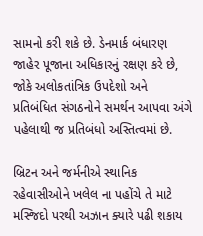સામનો કરી શકે છે. ડેનમાર્ક બંધારણ જાહેર પૂજાના અધિકારનું રક્ષણ કરે છે, જોકે અલોકતાંત્રિક ઉપદેશો અને પ્રતિબંધિત સંગઠનોને સમર્થન આપવા અંગે પહેલાથી જ પ્રતિબંધો અસ્તિત્વમાં છે.

બ્રિટન અને જર્મનીએ સ્થાનિક રહેવાસીઓને ખલેલ ના પહોંચે તે માટે મસ્જિદો પરથી અઝાન ક્યારે પઢી શકાય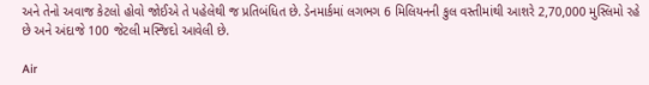અને તેનો અવાજ કેટલો હોવો જોઈએ તે પહેલેથી જ પ્રતિબંધિત છે. ડેનમાર્કમાં લગભગ 6 મિલિયનની કુલ વસ્તીમાંથી આશરે 2,70,000 મુસ્લિમો રહે છે અને અંદાજે 100 જેટલી મસ્જિદો આવેલી છે.

Air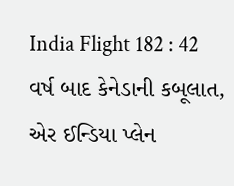India Flight 182 : 42 વર્ષ બાદ કેનેડાની કબૂલાત, એર ઈન્ડિયા પ્લેન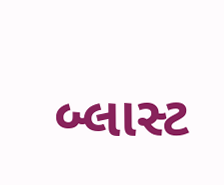બ્લાસ્ટ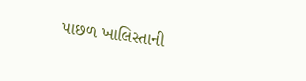પાછળ ખાલિસ્તાની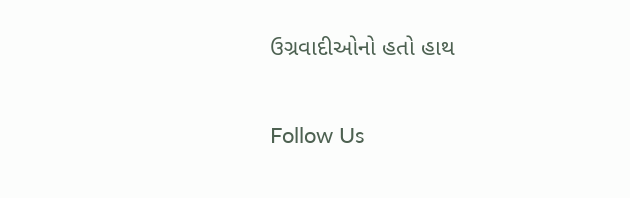ઉગ્રવાદીઓનો હતો હાથ

Follow Us